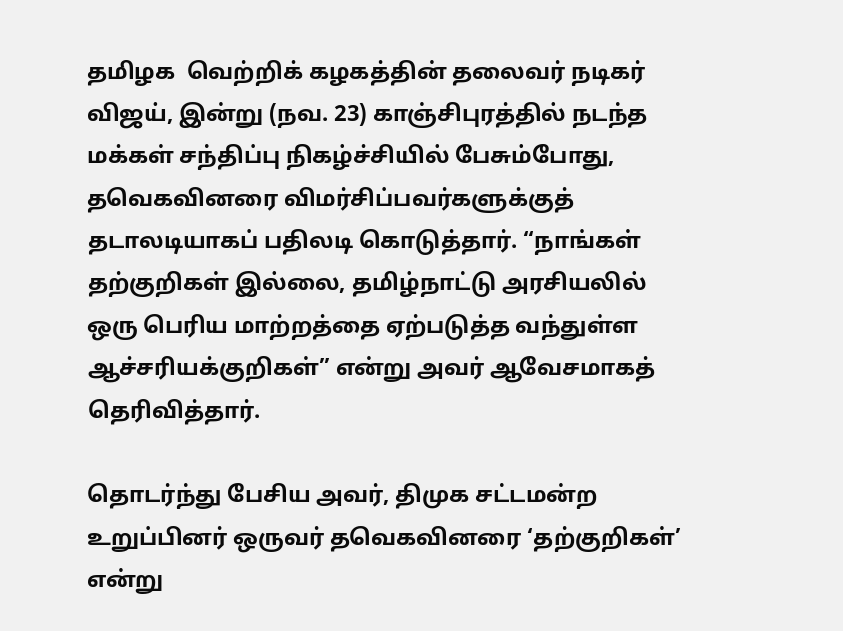தமிழக  வெற்றிக் கழகத்தின் தலைவர் நடிகர் விஜய், இன்று (நவ. 23) காஞ்சிபுரத்தில் நடந்த மக்கள் சந்திப்பு நிகழ்ச்சியில் பேசும்போது, தவெகவினரை விமர்சிப்பவர்களுக்குத் தடாலடியாகப் பதிலடி கொடுத்தார். “நாங்கள் தற்குறிகள் இல்லை, தமிழ்நாட்டு அரசியலில் ஒரு பெரிய மாற்றத்தை ஏற்படுத்த வந்துள்ள ஆச்சரியக்குறிகள்” என்று அவர் ஆவேசமாகத் தெரிவித்தார்.

தொடர்ந்து பேசிய அவர், திமுக சட்டமன்ற உறுப்பினர் ஒருவர் தவெகவினரை ‘தற்குறிகள்’ என்று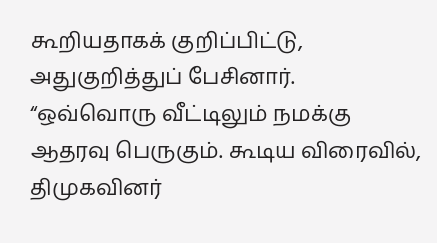கூறியதாகக் குறிப்பிட்டு, அதுகுறித்துப் பேசினார். “ஒவ்வொரு வீட்டிலும் நமக்கு ஆதரவு பெருகும். கூடிய விரைவில், திமுகவினர்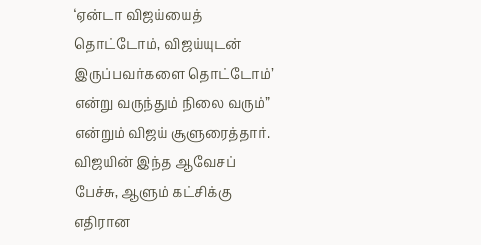‘ஏன்டா விஜய்யைத் தொட்டோம், விஜய்யுடன் இருப்பவர்களை தொட்டோம்’ என்று வருந்தும் நிலை வரும்” என்றும் விஜய் சூளுரைத்தார். விஜயின் இந்த ஆவேசப் பேச்சு, ஆளும் கட்சிக்கு எதிரான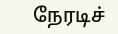நேரடிச்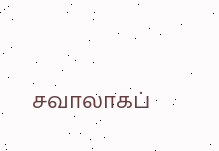சவாலாகப்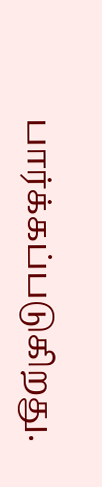பார்க்கப்படுகிறது.